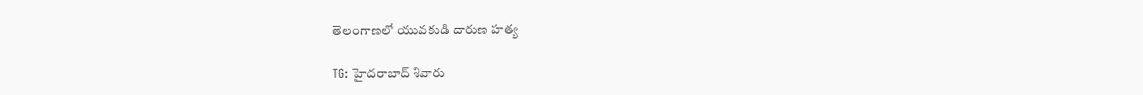తెలంగాణలో యువకుడి దారుణ హత్య

TG: హైదరాబాద్ శివారు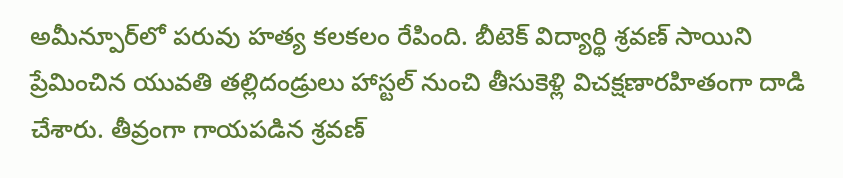అమీన్పూర్‌లో పరువు హత్య కలకలం రేపింది. బీటెక్ విద్యార్థి శ్రవణ్ సాయిని ప్రేమించిన యువతి తల్లిదండ్రులు హాస్టల్ నుంచి తీసుకెళ్లి విచక్షణారహితంగా దాడి చేశారు. తీవ్రంగా గాయపడిన శ్రవణ్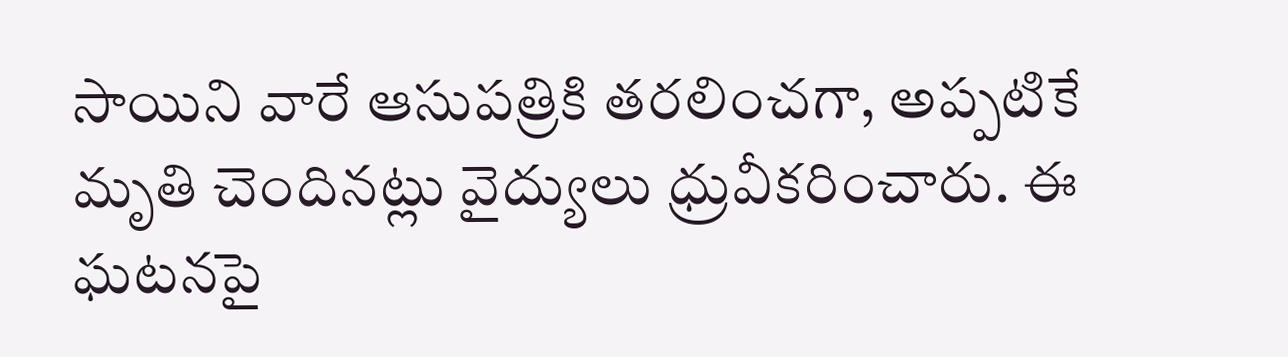సాయిని వారే ఆసుపత్రికి తరలించగా, అప్పటికే మృతి చెందినట్లు వైద్యులు ధ్రువీకరించారు. ఈ ఘటనపై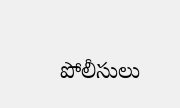పోలీసులు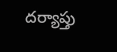దర్యాప్తు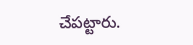చేపట్టారు.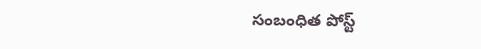సంబంధిత పోస్ట్